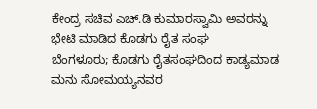ಕೇಂದ್ರ ಸಚಿವ ಎಚ್.ಡಿ ಕುಮಾರಸ್ವಾಮಿ ಅವರನ್ನು ಭೇಟಿ ಮಾಡಿದ ಕೊಡಗು ರೈತ ಸಂಘ
ಬೆಂಗಳೂರು; ಕೊಡಗು ರೈತಸಂಘದಿಂದ ಕಾಡ್ಯಮಾಡ ಮನು ಸೋಮಯ್ಯನವರ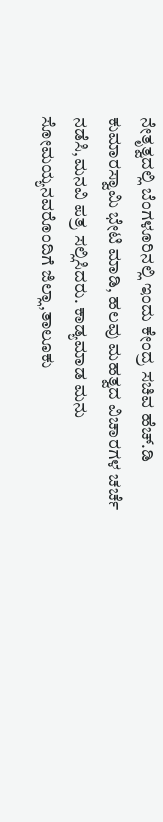ನೇತೃತ್ವದಲ್ಲಿ ಬೆಂಗಳೂರಿನಲ್ಲಿ ಇಂದು ಕೇಂದ್ರ ಸಚಿವ ಹೆಚ್.ಡಿ ಕುಮಾರಸ್ವಾಮಿ ಭೇಟಿ ಮಾಡಿ, ಹಲವು ಮಹತ್ವದ ವಿಚಾರಗಳ ಚರ್ಚೆ ನಡೆಸಿ,ಮನವಿ ಪತ್ರ ಸಲ್ಲಿಸಿದರು. ಕಾಡ್ಯಮಾಡ ಮನು ಸೋಮಯ್ಯನವರೊಂದಿಗೆ ಜಿಲ್ಲಾ,ತಾಲೂಕು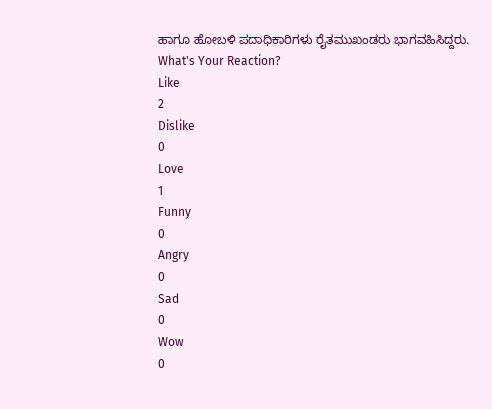ಹಾಗೂ ಹೋಬಳಿ ಪದಾಧಿಕಾರಿಗಳು ರೈತಮುಖಂಡರು ಭಾಗವಹಿಸಿದ್ದರು.
What's Your Reaction?
Like
2
Dislike
0
Love
1
Funny
0
Angry
0
Sad
0
Wow
0